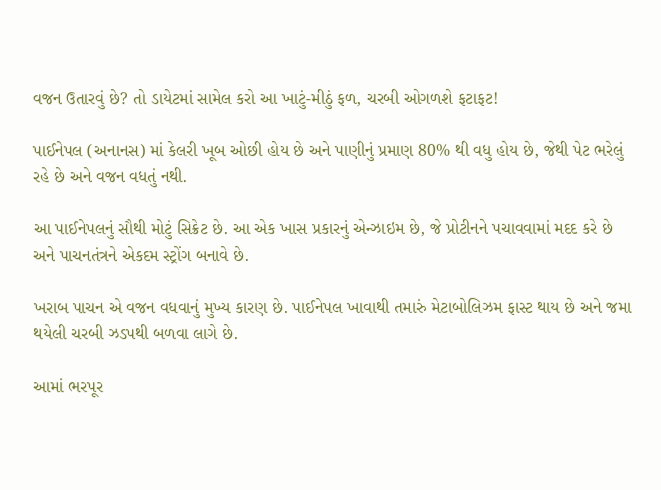વજન ઉતારવું છે? તો ડાયેટમાં સામેલ કરો આ ખાટું-મીઠું ફળ, ચરબી ઓગળશે ફટાફટ!

પાઈનેપલ (અનાનસ) માં કેલરી ખૂબ ઓછી હોય છે અને પાણીનું પ્રમાણ 80% થી વધુ હોય છે, જેથી પેટ ભરેલું રહે છે અને વજન વધતું નથી.

આ પાઈનેપલનું સૌથી મોટું સિક્રેટ છે. આ એક ખાસ પ્રકારનું એન્ઝાઇમ છે, જે પ્રોટીનને પચાવવામાં મદદ કરે છે અને પાચનતંત્રને એકદમ સ્ટ્રોંગ બનાવે છે.

ખરાબ પાચન એ વજન વધવાનું મુખ્ય કારણ છે. પાઈનેપલ ખાવાથી તમારું મેટાબોલિઝમ ફાસ્ટ થાય છે અને જમા થયેલી ચરબી ઝડપથી બળવા લાગે છે.

આમાં ભરપૂર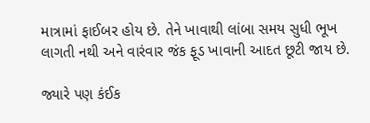માત્રામાં ફાઈબર હોય છે. તેને ખાવાથી લાંબા સમય સુધી ભૂખ લાગતી નથી અને વારંવાર જંક ફૂડ ખાવાની આદત છૂટી જાય છે.

જ્યારે પણ કંઈક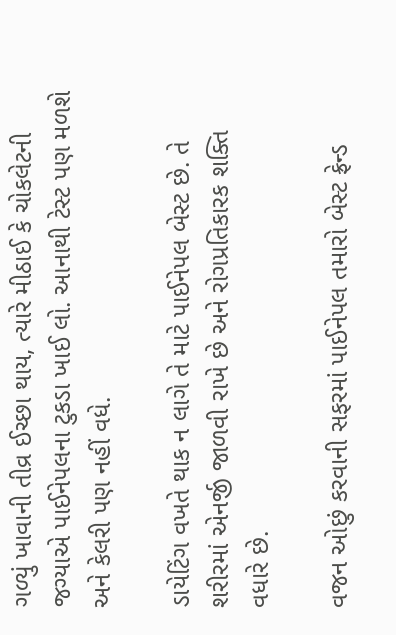ગળ્યું ખાવાની તીવ્ર ઈચ્છા થાય, ત્યારે મીઠાઈ કે ચોકલેટની જગ્યાએ પાઈનેપલના ટુકડા ખાઈ લો. આનાથી ટેસ્ટ પણ મળશે અને કેલરી પણ નહીં વધે.

ડાયેટિંગ વખતે થાક ન લાગે તે માટે પાઈનેપલ બેસ્ટ છે. તે શરીરમાં એનર્જી જાળવી રાખે છે અને રોગપ્રતિકારક શક્તિ વધારે છે.

વજન ઓછું કરવાની સફરમાં પાઈનેપલ તમારો બેસ્ટ ફ્રેન્ડ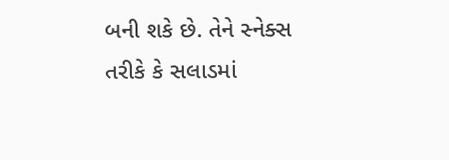બની શકે છે. તેને સ્નેક્સ તરીકે કે સલાડમાં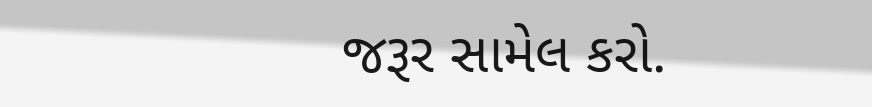જરૂર સામેલ કરો.